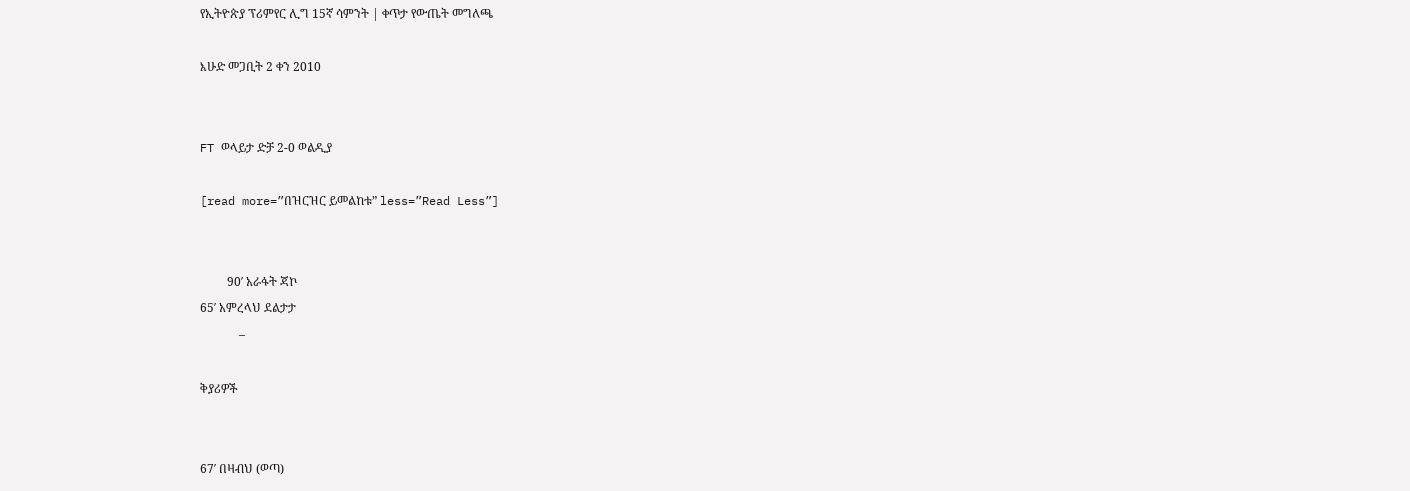የኢትዮጵያ ፕሪምየር ሊግ 15ኛ ሳምንት | ቀጥታ የውጤት መግለጫ

እሁድ መጋቢት 2 ቀን 2010


FT ወላይታ ድቻ 2-0 ወልዲያ

[read more=”በዝርዝር ይመልከቱ” less=”Read Less”]


         90′ አራፋት ጃኮ
65′ አምረላህ ደልታታ
             –

ቅያሪዎች


67′ በዛብህ (ወጣ)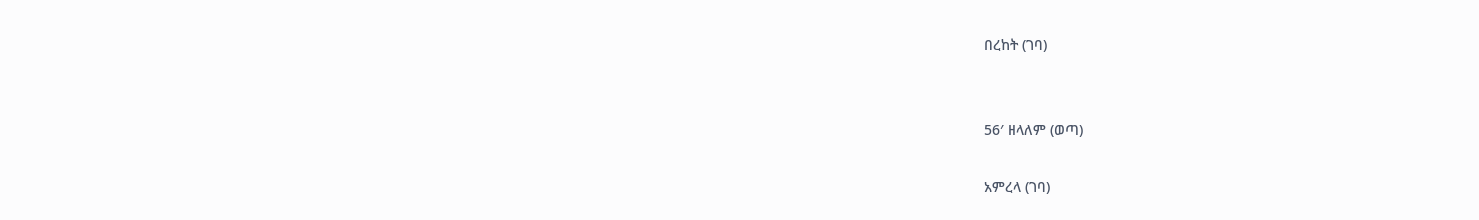በረከት (ገባ)


56′ ዘላለም (ወጣ)

አምረላ (ገባ)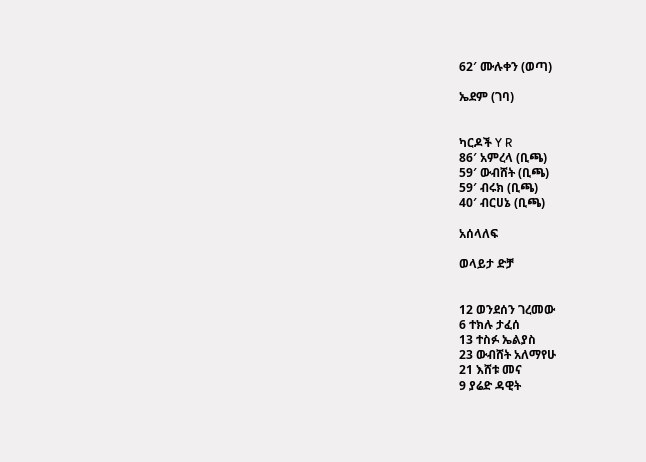62′ ሙሉቀን (ወጣ)

ኤደም (ገባ)


ካርዶች Y R
86′ አምረላ (ቢጫ)
59′ ውብሸት (ቢጫ)
59′ ብሩክ (ቢጫ)
40′ ብርሀኔ (ቢጫ)

አሰላለፍ

ወላይታ ድቻ


12 ወንደሰን ገረመው
6 ተክሉ ታፈሰ
13 ተስፉ ኤልያስ
23 ውብሸት አለማየሁ
21 እሸቱ መና
9 ያሬድ ዳዊት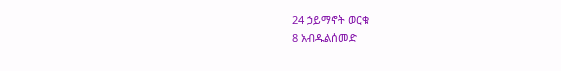24 ኃይማኖት ወርቁ
8 አብዱልሰመድ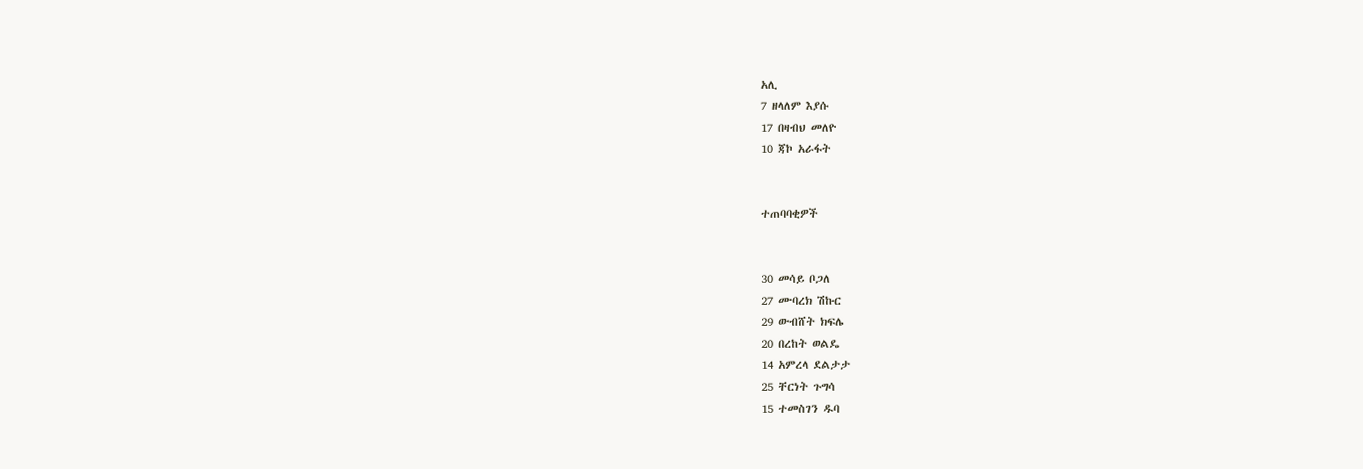አሊ
7 ዘላለም እያሱ
17 በዛብህ መለዮ
10 ጃኮ አራፋት


ተጠባባቂዎች


30 መሳይ ቦጋለ
27 ሙባረክ ሽኩር
29 ውብሸት ክፍሌ
20 በረከት ወልዴ
14 አምረላ ደልታታ
25 ቸርነት ጉግሳ
15 ተመስገን ዱባ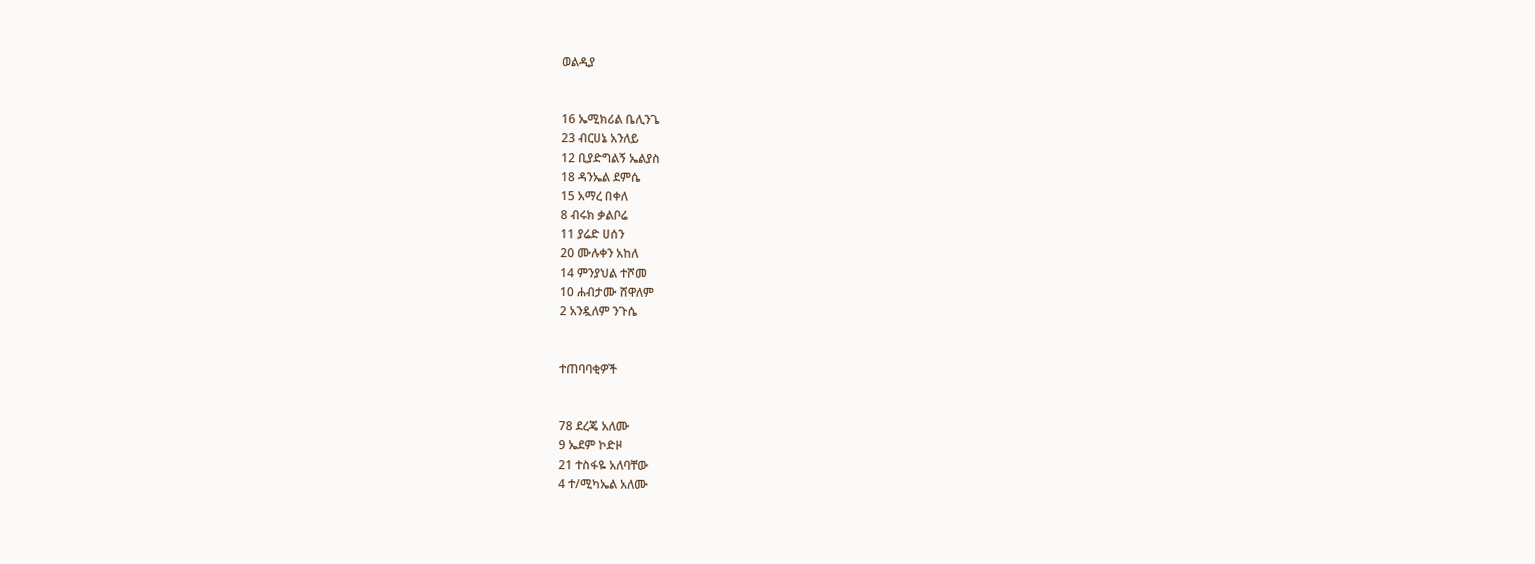ወልዲያ


16 ኤሚክሪል ቤሊንጌ
23 ብርሀኔ አንለይ
12 ቢያድግልኝ ኤልያስ
18 ዳንኤል ደምሴ
15 አማረ በቀለ
8 ብሩክ ቃልቦሬ
11 ያሬድ ሀሰን
20 ሙሉቀን አከለ
14 ምንያህል ተሾመ
10 ሐብታሙ ሸዋለም
2 አንዷለም ንጉሴ


ተጠባባቂዎች


78 ደረጄ አለሙ
9 ኤደም ኮድዞ
21 ተስፋዬ አለባቸው
4 ተ/ሚካኤል አለሙ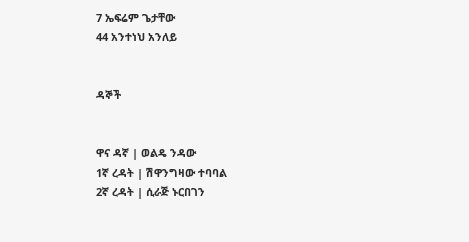7 ኤፍሬም ጌታቸው
44 አንተነህ አንለይ


ዳኞች


ዋና ዳኛ | ወልዴ ንዳው
1ኛ ረዳት | ሽዋንግዛው ተባባል
2ኛ ረዳት | ሲራጅ ኑርበገን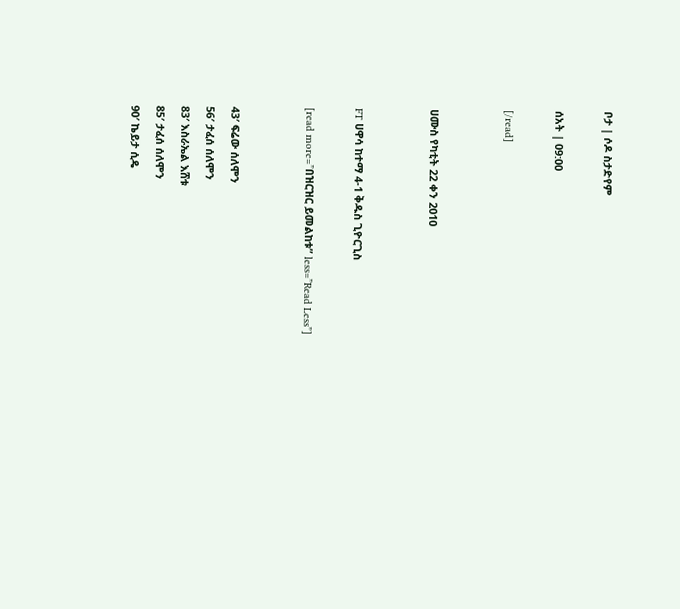ቦታ | ሶዶ ስታድየም

ሰአት | 09:00

[/read]


ሀሙስ የካቲት 22 ቀን 2010


FT ሀዋሳ ከተማ 4-1 ቅዱስ ጊዮርጊስ

[read more=”በዝርዝር ይመልከቱ” less=”Read Less”]


43′ ፍሬው ሰለሞን
56′ ታፈሰ ሰለሞን
83′ እስራኤል እሸቱ
85′ ታፈሰ ሰለሞን
90′ ኬይታ ሲዴ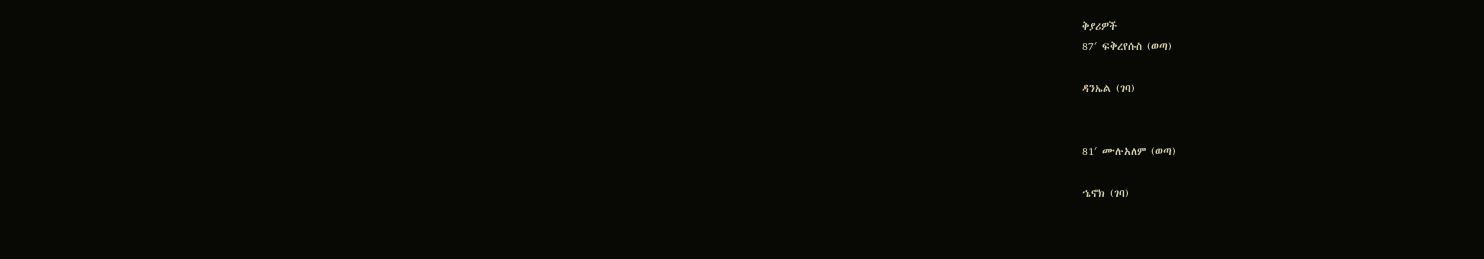ቅያሪዎች
87′ ፍቅረየሱስ (ወጣ)

ዳንኤል (ገባ)


81′ ሙሉአለም (ወጣ)

ኄኖክ (ገባ)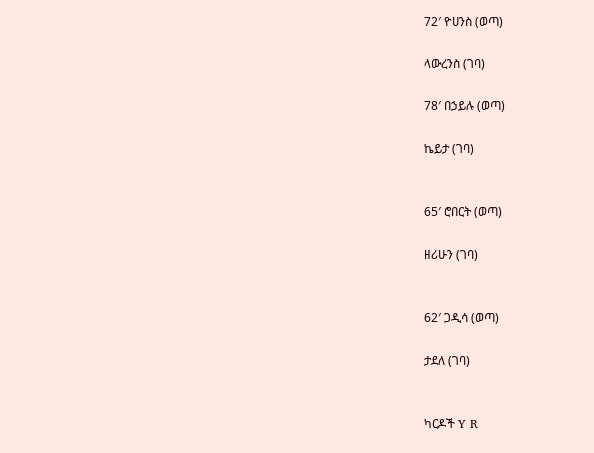72′ ዮሀንስ (ወጣ)

ላውረንስ (ገባ)

78′ በኃይሉ (ወጣ)

ኬይታ (ገባ)


65′ ሮበርት (ወጣ)

ዘሪሁን (ገባ)


62′ ጋዲሳ (ወጣ)

ታደለ (ገባ)


ካርዶች Y R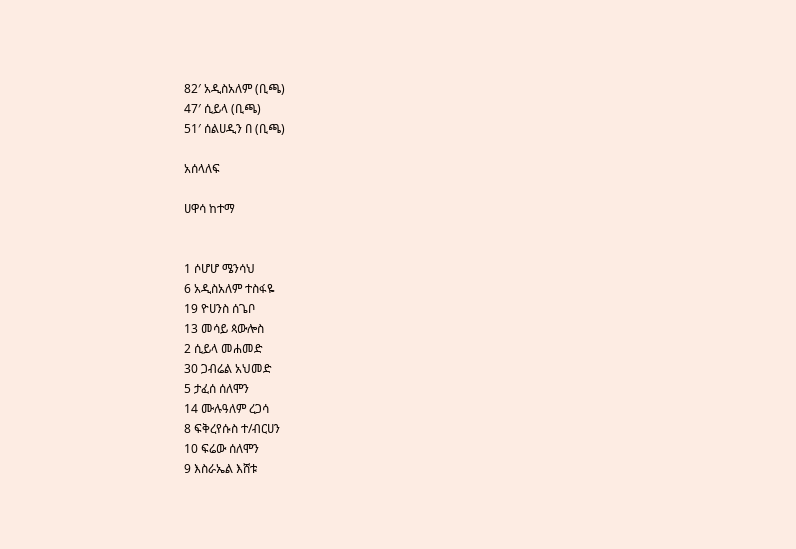82′ አዲስአለም (ቢጫ)
47′ ሲይላ (ቢጫ)
51′ ሰልሀዲን በ (ቢጫ)

አሰላለፍ

ሀዋሳ ከተማ


1 ሶሆሆ ሜንሳህ
6 አዲስአለም ተስፋዬ
19 ዮሀንስ ሰጌቦ
13 መሳይ ጳውሎስ
2 ሲይላ መሐመድ
30 ጋብሬል አህመድ
5 ታፈሰ ሰለሞን
14 ሙሉዓለም ረጋሳ
8 ፍቅረየሱስ ተ/ብርሀን
10 ፍሬው ሰለሞን
9 እስራኤል እሸቱ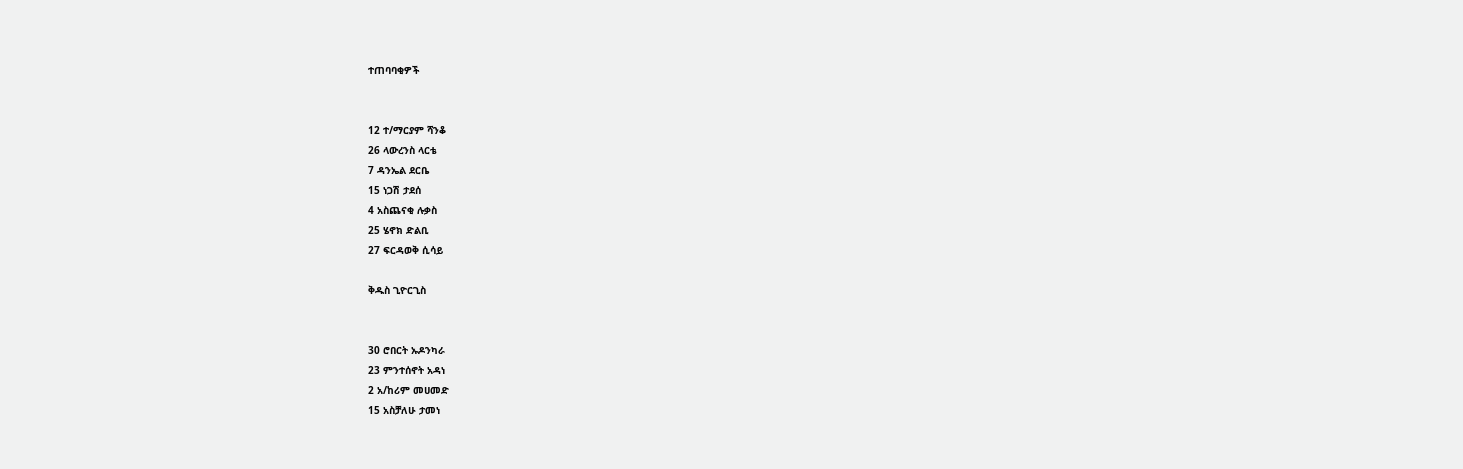ተጠባባቂዎች


12 ተ/ማርያም ሻንቆ
26 ላውረንስ ላርቴ
7 ዳንኤል ደርቤ
15 ነጋሽ ታደሰ
4 አስጨናቂ ሉቃስ
25 ሄኖክ ድልቢ
27 ፍርዳወቅ ሲሳይ

ቅዱስ ጊዮርጊስ


30 ሮበርት ኡዶንካራ
23 ምንተሰኖት አዳነ
2 አ/ከሪም መሀመድ
15 አስቻለሁ ታመነ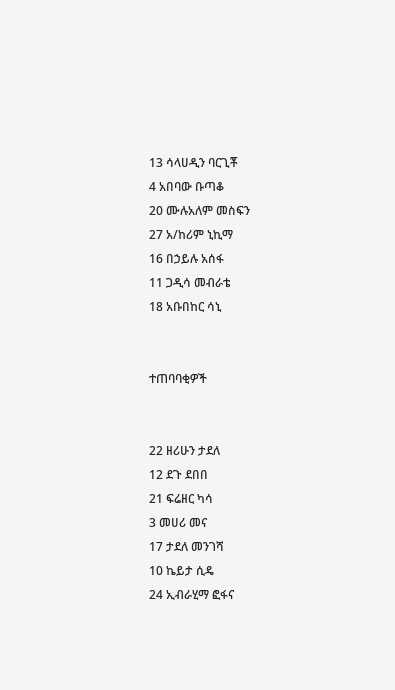13 ሳላሀዲን ባርጊቾ
4 አበባው ቡጣቆ
20 ሙሉአለም መስፍን
27 አ/ከሪም ኒኪማ
16 በኃይሉ አሰፋ
11 ጋዲሳ መብራቴ
18 አቡበከር ሳኒ


ተጠባባቂዎች


22 ዘሪሁን ታደለ
12 ደጉ ደበበ
21 ፍሬዘር ካሳ
3 መሀሪ መና
17 ታደለ መንገሻ
10 ኬይታ ሲዴ
24 ኢብራሂማ ፎፋና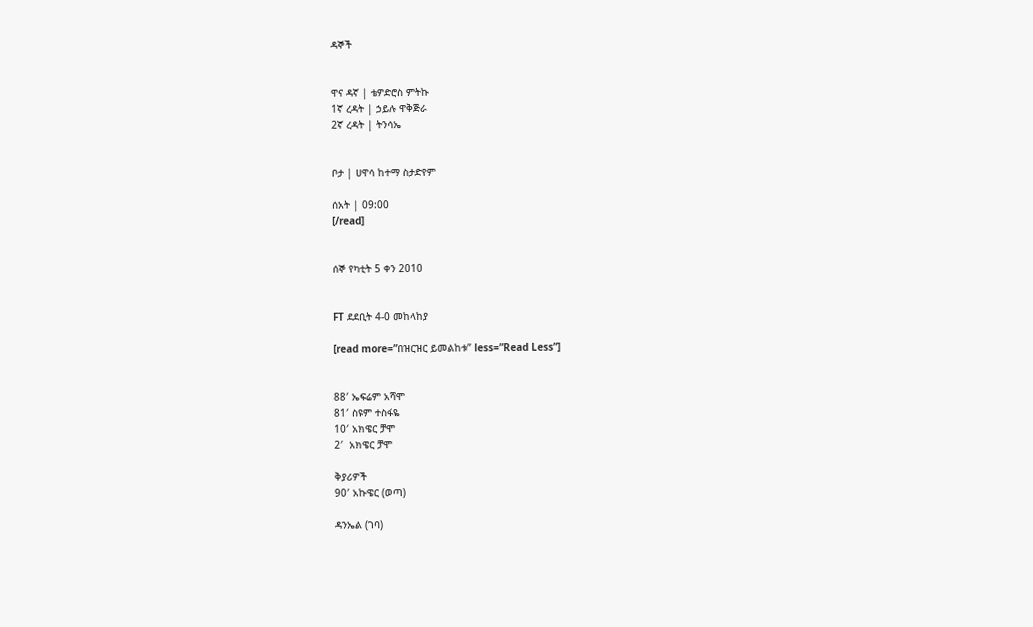ዳኞች


ዋና ዳኛ | ቴዎድሮስ ምትኩ
1ኛ ረዳት | ኃይሉ ዋቅጅራ
2ኛ ረዳት | ትንሳኤ


ቦታ | ሀዋሳ ከተማ ስታድየም

ሰአት | 09:00
[/read]


ሰኞ የካቲት 5 ቀን 2010


FT ደደቢት 4-0 መከላከያ

[read more=”በዝርዝር ይመልከቱ” less=”Read Less”]


88′ ኤፍሬም አሻሞ
81′ ስዩም ተስፋዬ
10′ አክዌር ቻሞ
2′  አክዌር ቻሞ

ቅያሪዎች
90′ አኩዌር (ወጣ)

ዳንኤል (ገባ)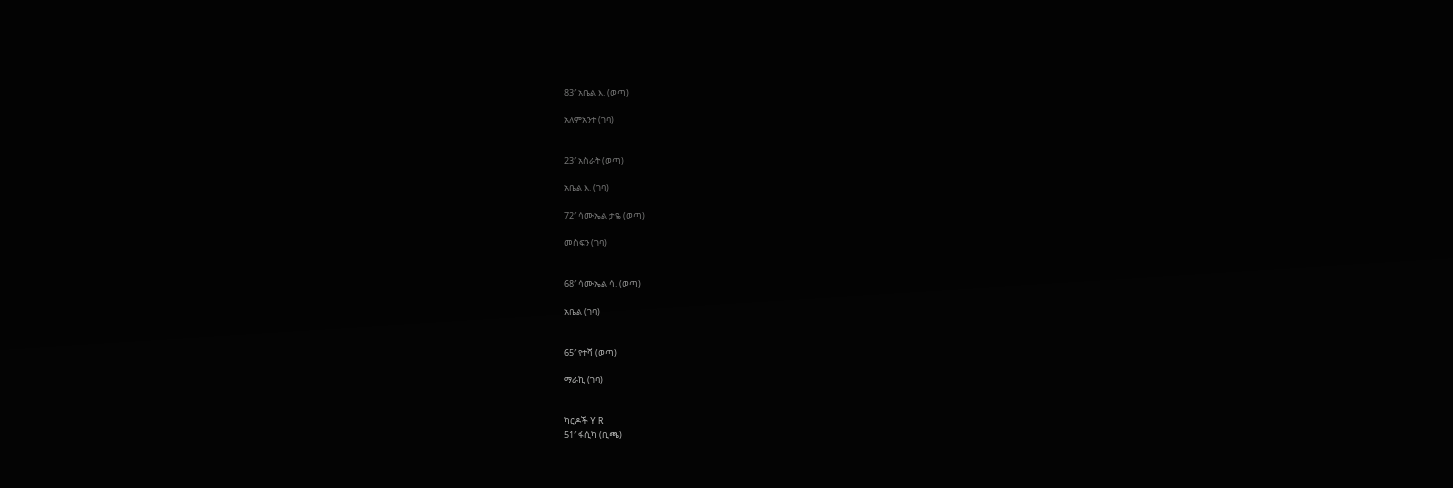83′ አቤል እ. (ወጣ)

አለምአንተ (ገባ)


23′ አስራት (ወጣ)

አቤል እ. (ገባ)

72′ ሳሙኤል ታዬ (ወጣ)

መስፍን (ገባ)


68′ ሳሙኤል ሳ. (ወጣ)

አቤል (ገባ)


65′ የተሻ (ወጣ)

ማራኪ (ገባ)


ካርዶች Y R
51′ ፋሲካ (ቢጫ)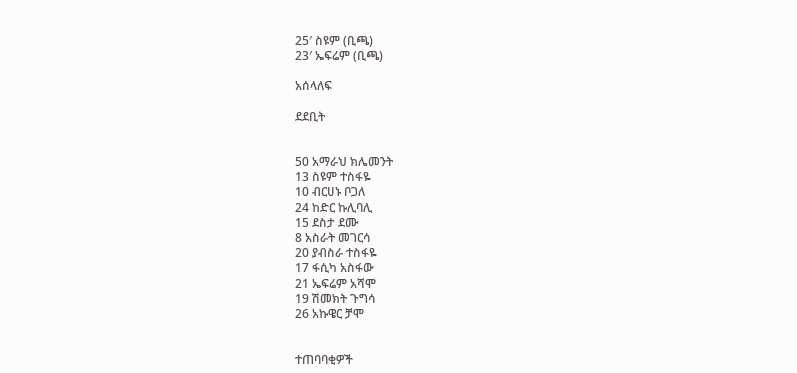25′ ስዩም (ቢጫ)
23′ ኤፍሬም (ቢጫ)

አሰላለፍ

ደደቢት


50 አማራህ ክሌመንት
13 ስዩም ተስፋዬ
10 ብርሀኑ ቦጋለ
24 ከድር ኩሊባሊ
15 ደስታ ደሙ
8 አስራት መገርሳ
20 ያብስራ ተስፋዬ
17 ፋሲካ አስፋው
21 ኤፍሬም አሻሞ
19 ሽመክት ጉግሳ
26 አኩዌር ቻሞ


ተጠባባቂዎች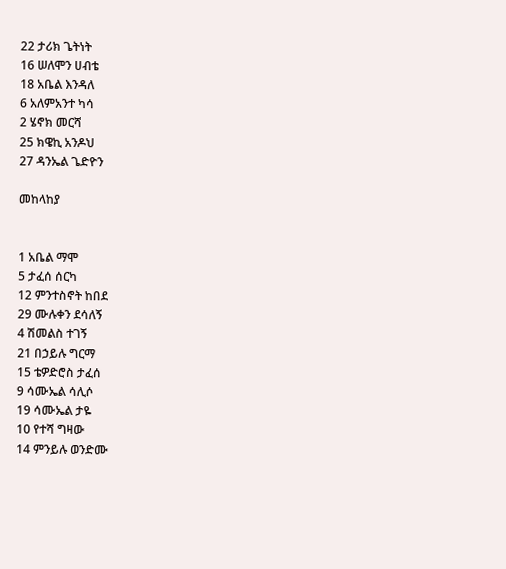22 ታሪክ ጌትነት
16 ሠለሞን ሀብቴ
18 አቤል እንዳለ
6 አለምአንተ ካሳ
2 ሄኖክ መርሻ
25 ክዌኪ አንዶህ
27 ዳንኤል ጌድዮን

መከላከያ


1 አቤል ማሞ
5 ታፈሰ ሰርካ
12 ምንተስኖት ከበደ
29 ሙሉቀን ደሳለኝ
4 ሽመልስ ተገኝ
21 በኃይሉ ግርማ
15 ቴዎድሮስ ታፈሰ
9 ሳሙኤል ሳሊሶ
19 ሳሙኤል ታዬ
10 የተሻ ግዛው
14 ምንይሉ ወንድሙ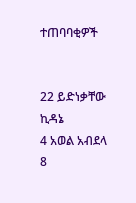ተጠባባቂዎች


22 ይድነቃቸው ኪዳኔ
4 አወል አብደላ
8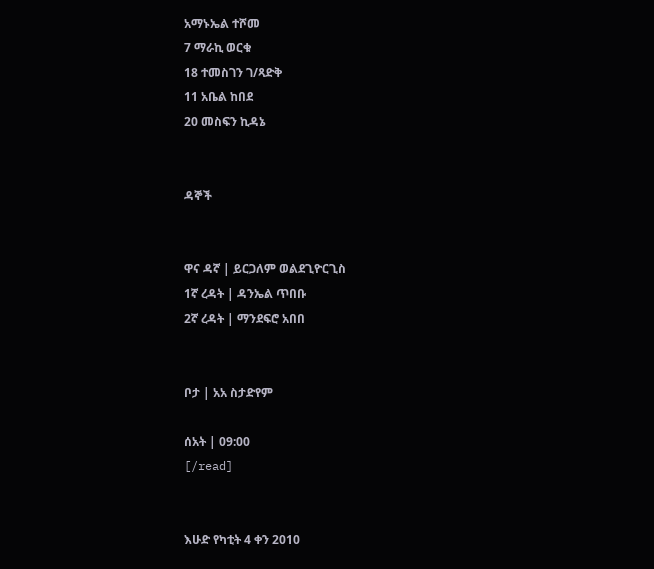አማኑኤል ተሾመ
7 ማራኪ ወርቁ
18 ተመስገን ገ/ጻድቅ
11 አቤል ከበደ
20 መስፍን ኪዳኔ


ዳኞች


ዋና ዳኛ | ይርጋለም ወልደጊዮርጊስ
1ኛ ረዳት | ዳንኤል ጥበቡ
2ኛ ረዳት | ማንደፍሮ አበበ


ቦታ | አአ ስታድየም

ሰአት | 09:00
[/read]


እሁድ የካቲት 4 ቀን 2010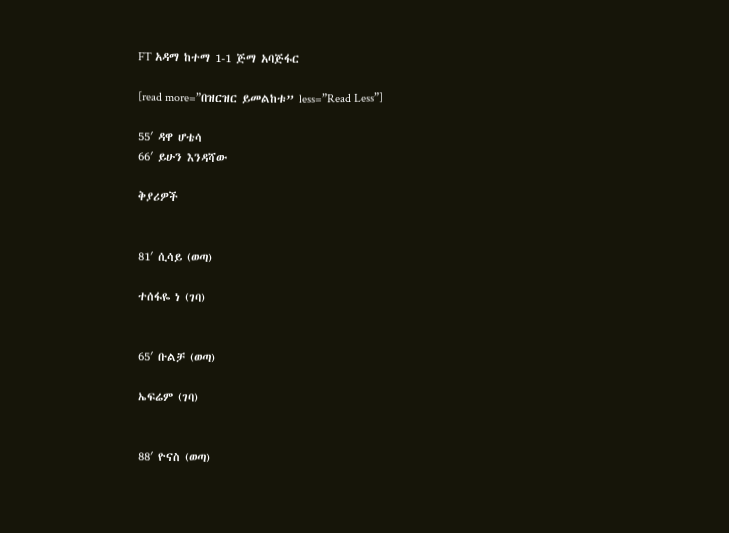FT አዳማ ከተማ 1-1 ጅማ አባጅፋር

[read more=”በዝርዝር ይመልከቱ” less=”Read Less”]

55′ ዳዋ ሆቴሳ
66′ ይሁን እንዳሻው

ቅያሪዎች


81′ ሲሳይ (ወጣ)

ተሰፋዬ ነ (ገባ)


65′ ቡልቻ (ወጣ)

ኤፍሬም (ገባ)


88′ ዮናስ (ወጣ)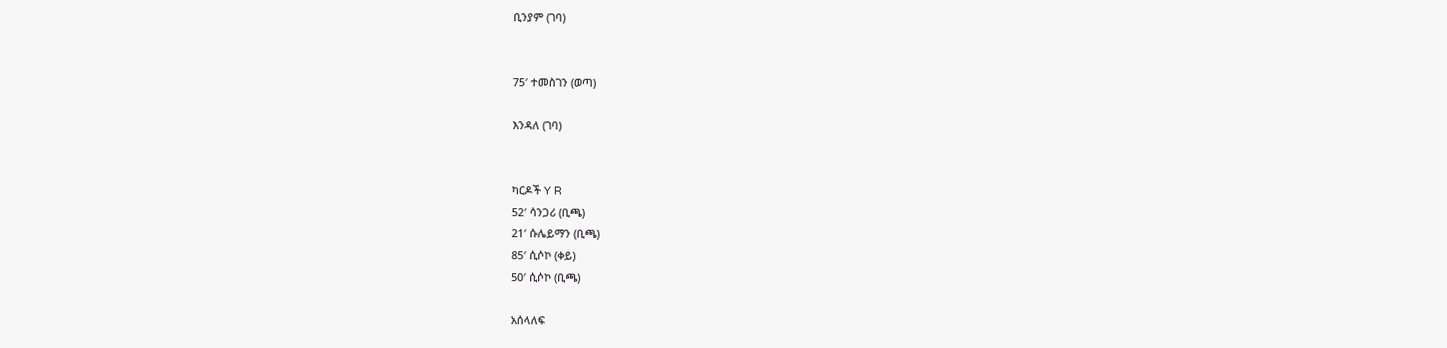ቢንያም (ገባ)


75′ ተመስገን (ወጣ)

እንዳለ (ገባ)


ካርዶች Y R
52′ ሳንጋሪ (ቢጫ)
21′ ሱሌይማን (ቢጫ)
85′ ሲሶኮ (ቀይ)
50′ ሲሶኮ (ቢጫ)

አሰላለፍ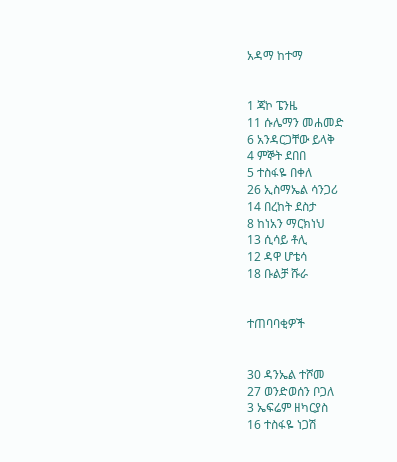አዳማ ከተማ


1 ጃኮ ፔንዜ
11 ሱሌማን መሐመድ
6 አንዳርጋቸው ይላቅ
4 ምኞት ደበበ
5 ተስፋዬ በቀለ
26 ኢስማኤል ሳንጋሪ
14 በረከት ደስታ
8 ከነአን ማርክነህ
13 ሲሳይ ቶሊ
12 ዳዋ ሆቴሳ
18 ቡልቻ ሹራ


ተጠባባቂዎች


30 ዳንኤል ተሾመ
27 ወንድወሰን ቦጋለ
3 ኤፍሬም ዘካርያስ
16 ተስፋዬ ነጋሽ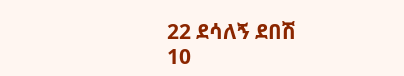22 ደሳለኝ ደበሽ
10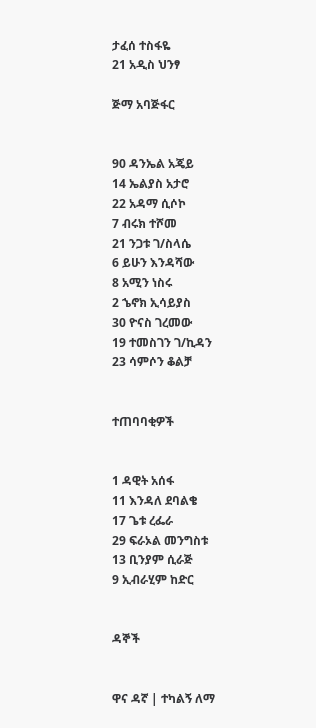ታፈሰ ተስፋዬ
21 አዲስ ህንፃ

ጅማ አባጅፋር


90 ዳንኤል አጄይ
14 ኤልያስ አታሮ
22 አዳማ ሲሶኮ
7 ብሩክ ተሾመ
21 ንጋቱ ገ/ስላሴ
6 ይሁን እንዳሻው
8 አሚን ነስሩ
2 ኄኖክ ኢሳይያስ
30 ዮናስ ገረመው
19 ተመስገን ገ/ኪዳን
23 ሳምሶን ቆልቻ


ተጠባባቂዎች


1 ዳዊት አሰፋ
11 እንዳለ ደባልቄ
17 ጌቱ ረፌራ
29 ፍራኦል መንግስቱ
13 ቢንያም ሲራጅ
9 ኢብራሂም ከድር


ዳኞች


ዋና ዳኛ | ተካልኝ ለማ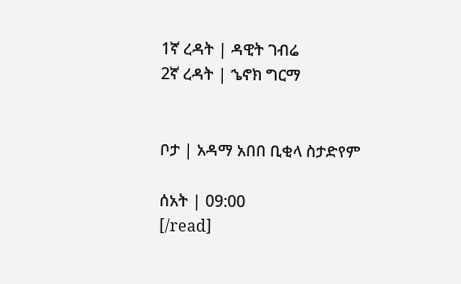1ኛ ረዳት | ዳዊት ገብሬ
2ኛ ረዳት | ኄኖክ ግርማ


ቦታ | አዳማ አበበ ቢቂላ ስታድየም

ሰአት | 09:00
[/read]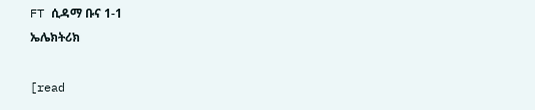FT ሲዳማ ቡና 1-1
ኤሌክትሪክ

[read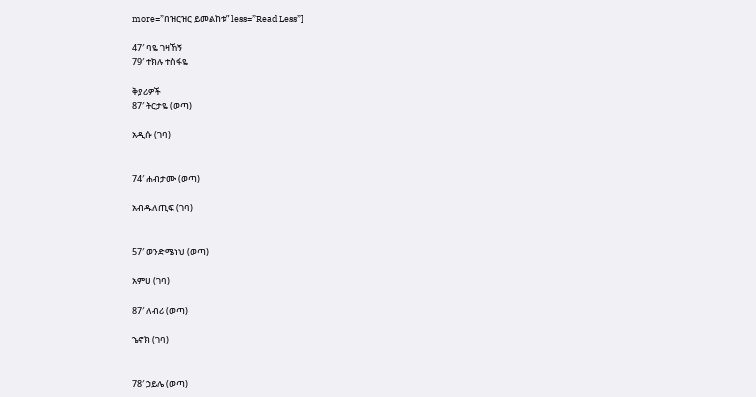more=”በዝርዝር ይመልከቱ” less=”Read Less”]

47′ ባዬ ገዛኸኝ
79′ ተክሉ ተስፋዬ

ቅያሪዎች
87′ ትርታዬ (ወጣ)

አዲሱ (ገባ)


74′ ሐብታሙ (ወጣ)

አብዱለጢፍ (ገባ)


57′ ወንድሜነህ (ወጣ)

አምሀ (ገባ)

87′ ለብሪ (ወጣ)

ኄኖክ (ገባ)


78′ ኃይሌ (ወጣ)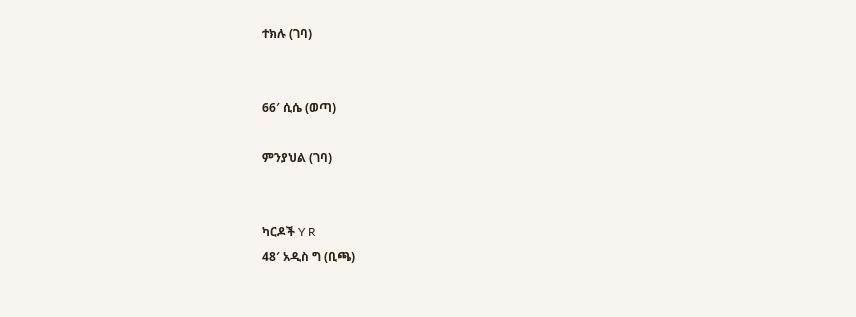ተክሉ (ገባ)


66′ ሲሴ (ወጣ)

ምንያህል (ገባ)


ካርዶች Y R
48′ አዲስ ግ (ቢጫ)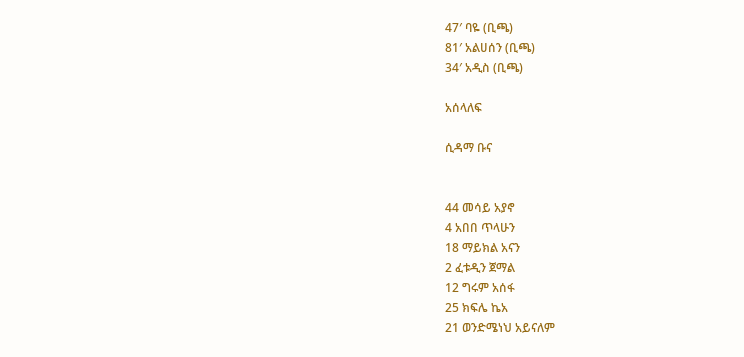47′ ባዬ (ቢጫ)
81′ አልሀሰን (ቢጫ)
34′ አዲስ (ቢጫ)

አሰላለፍ

ሲዳማ ቡና


44 መሳይ አያኖ
4 አበበ ጥላሁን
18 ማይክል አናን
2 ፈቱዲን ጀማል
12 ግሩም አሰፋ
25 ክፍሌ ኬአ
21 ወንድሜነህ አይናለም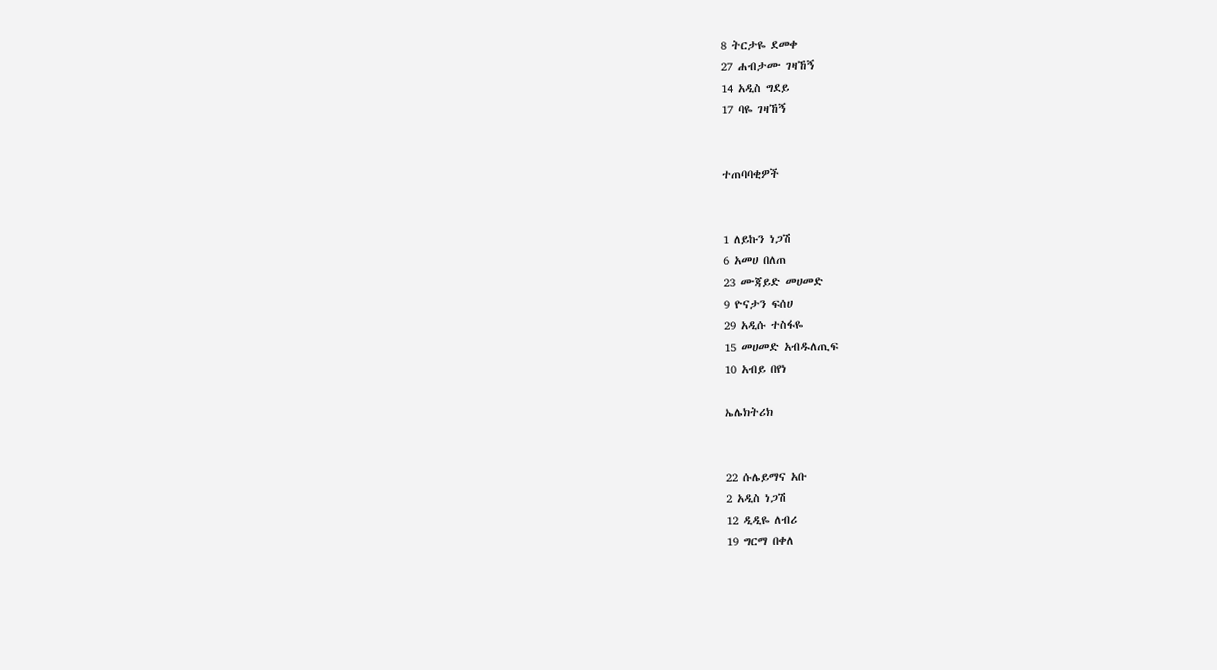8 ትርታዬ ደመቀ
27 ሐብታሙ ገዛኸኝ
14 አዲስ ግደይ
17 ባዬ ገዛኸኝ


ተጠባባቂዎች


1 ለይኩን ነጋሽ
6 አመሀ በለጠ
23 ሙጃይድ መሀመድ
9 ዮናታን ፍሰሀ
29 አዲሱ ተስፋዬ
15 መሀመድ አብዱለጢፍ
10 አብይ በየነ

ኤሌክትሪክ


22 ሱሌይማና አቡ
2 አዲስ ነጋሽ
12 ዲዲዬ ለብሪ
19 ግርማ በቀለ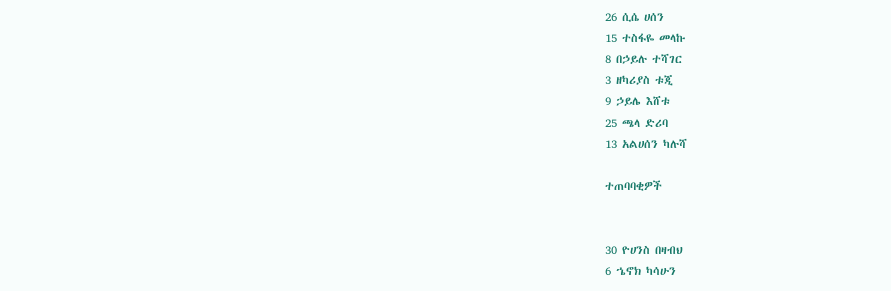26 ሲሴ ሀሰን
15 ተስፋዬ መላኩ
8 በኃይሉ ተሻገር
3 ዘካሪያስ ቱጂ
9 ኃይሌ እሸቱ
25 ጫላ ድሪባ
13 አልሀሰን ካሉሻ

ተጠባባቂዎች


30 ዮሀንስ በዛብህ
6 ኄኖክ ካሳሁን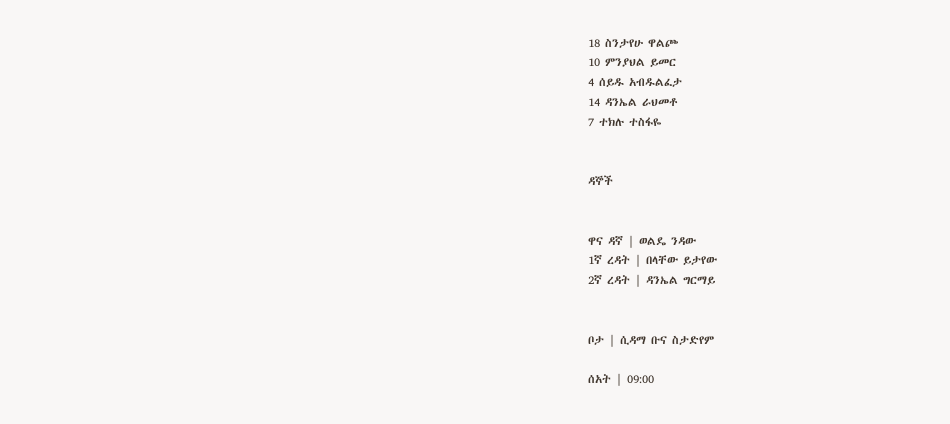18 ስንታየሁ ዋልጮ
10 ምንያህል ይመር
4 ሰይዱ አብዱልፈታ
14 ዳንኤል ራህመቶ
7 ተክሉ ተስፋዬ


ዳኞች


ዋና ዳኛ | ወልዴ ንዳው
1ኛ ረዳት | በላቸው ይታየው
2ኛ ረዳት | ዳንኤል ግርማይ


ቦታ | ሲዳማ ቡና ስታድየም

ሰአት | 09:00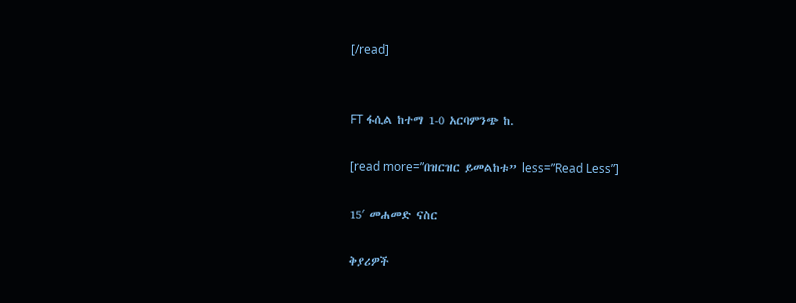[/read]


FT ፋሲል ከተማ 1-0 አርባምንጭ ከ.

[read more=”በዝርዝር ይመልከቱ” less=”Read Less”]

15′ መሐመድ ናስር

ቅያሪዎች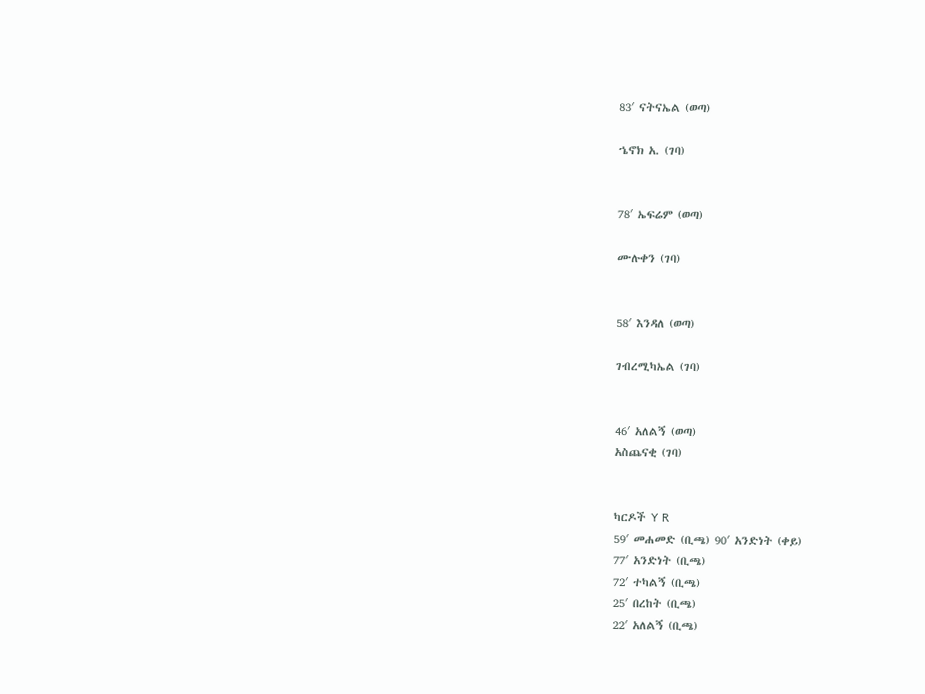83′ ናትናኤል (ወጣ)

ኄኖክ አ. (ገባ)


78′ ኤፍሬም (ወጣ)

ሙሉቀን (ገባ)


58′ እንዳለ (ወጣ)

ገብረሚካኤል (ገባ)


46′ አለልኝ (ወጣ)
አስጨናቂ (ገባ)


ካርዶች Y R
59′ መሐመድ (ቢጫ) 90′ አንድነት (ቀይ)
77′ አንድነት (ቢጫ)
72′ ተካልኝ (ቢጫ)
25′ በረከት (ቢጫ)
22′ አለልኝ (ቢጫ)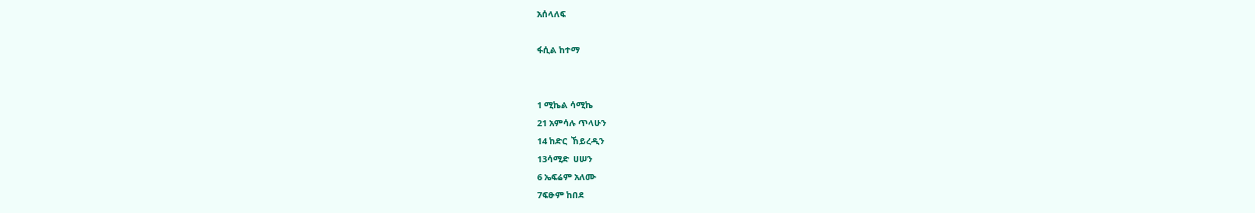አሰላለፍ

ፋሲል ከተማ


1 ሚኬል ሳሚኬ
21 አምሳሉ ጥላሁን
14 ከድር  ኸይረዲን
13ሳሚድ  ሀሠን
6 ኤፍሬም አለሙ
7ፍፁም ከበደ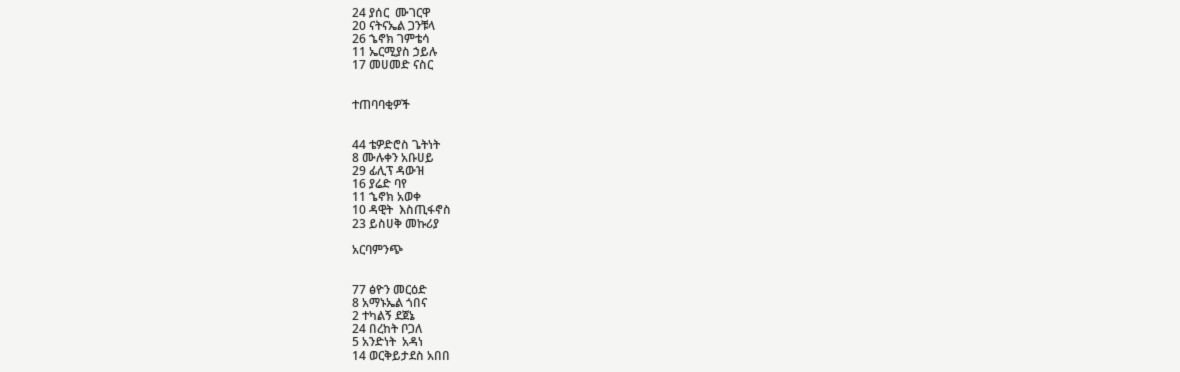24 ያሰር  ሙገርዋ
20 ናትናኤል ጋንቹላ
26 ኄኖክ ገምቴሳ
11 ኤርሚያስ ኃይሉ
17 መሀመድ ናስር


ተጠባባቂዎች


44 ቴዎድሮስ ጌትነት
8 ሙሉቀን አቡሀይ
29 ፊሊፕ ዳውዝ
16 ያሬድ ባየ
11 ኄኖክ አወቀ
10 ዳዊት  እስጢፋኖስ
23 ይስሀቅ መኩሪያ

አርባምንጭ


77 ፅዮን መርዕድ
8 አማኑኤል ጎበና
2 ተካልኝ ደጀኔ
24 በረከት ቦጋለ
5 አንድነት  አዳነ
14 ወርቅይታደስ አበበ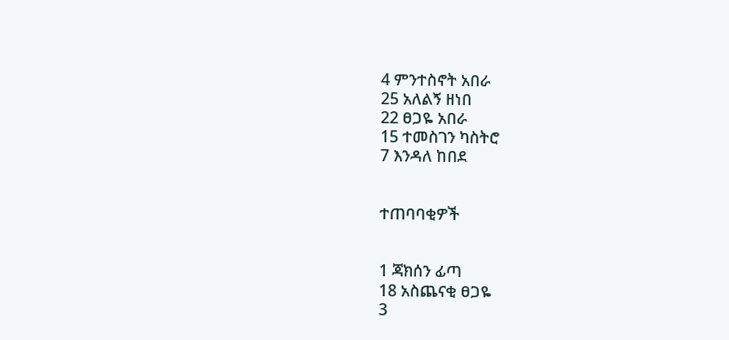4 ምንተስኖት አበራ
25 አለልኝ ዘነበ
22 ፀጋዬ አበራ
15 ተመስገን ካስትሮ
7 እንዳለ ከበደ


ተጠባባቂዎች


1 ጃክሰን ፊጣ
18 አስጨናቂ ፀጋዬ
3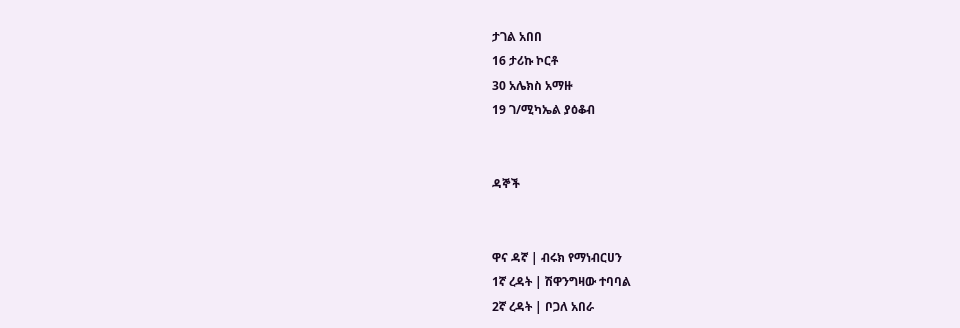ታገል አበበ
16 ታሪኩ ኮርቶ
30 አሌክስ አማዙ
19 ገ/ሚካኤል ያዕቆብ


ዳኞች


ዋና ዳኛ | ብሩክ የማነብርሀን
1ኛ ረዳት | ሽዋንግዛው ተባባል
2ኛ ረዳት | ቦጋለ አበራ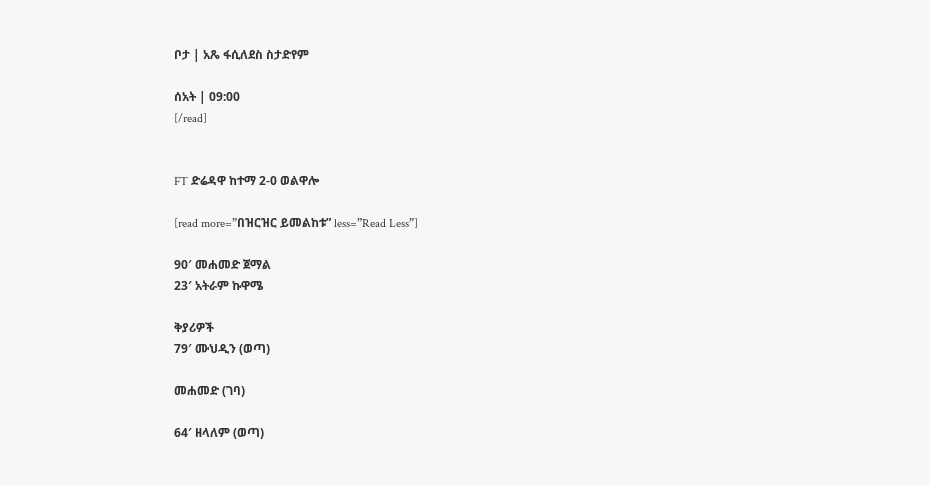ቦታ | አጼ ፋሲለደስ ስታድየም

ሰአት | 09:00
[/read]


FT ድሬዳዋ ከተማ 2-0 ወልዋሎ

[read more=”በዝርዝር ይመልከቱ” less=”Read Less”]

90′ መሐመድ ጀማል
23′ አትራም ኩዋሜ

ቅያሪዎች
79′ ሙህዲን (ወጣ)

መሐመድ (ገባ)

64′ ዘላለም (ወጣ)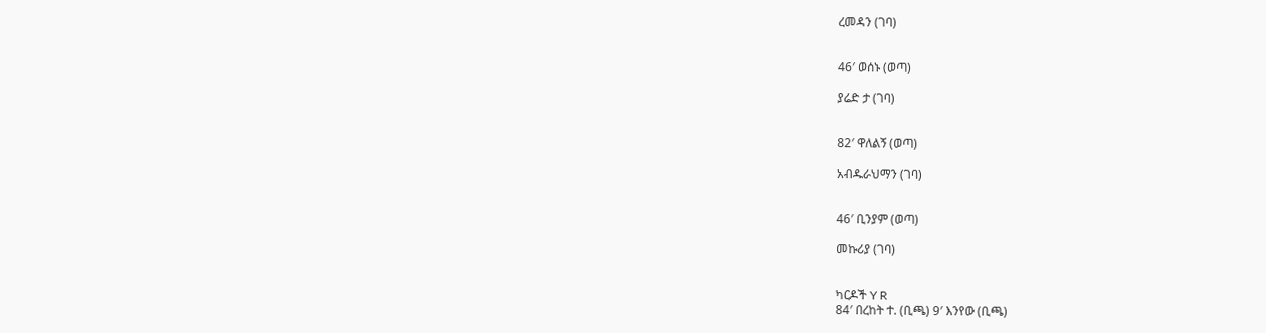ረመዳን (ገባ)


46′ ወሰኑ (ወጣ)

ያሬድ ታ (ገባ)


82′ ዋለልኝ (ወጣ)

አብዱራህማን (ገባ)


46′ ቢንያም (ወጣ)

መኩሪያ (ገባ)


ካርዶች Y R
84′ በረከት ተ. (ቢጫ) 9′ እንየው (ቢጫ)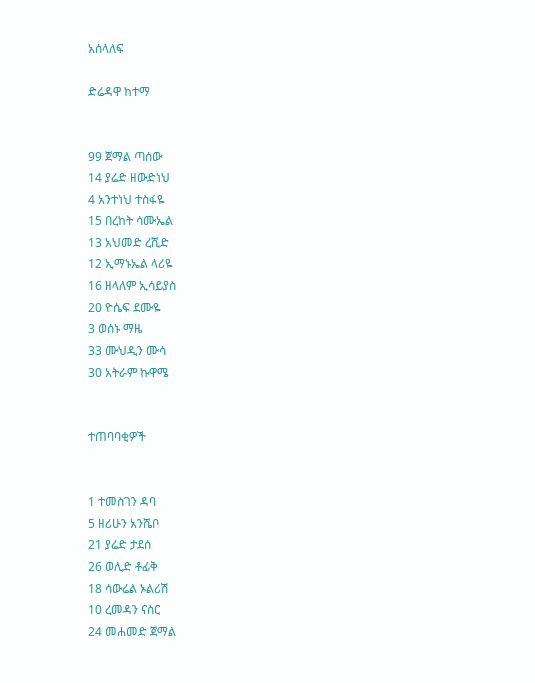አሰላለፍ

ድሬዳዋ ከተማ


99 ጀማል ጣሰው
14 ያሬድ ዘውድነህ
4 አንተነህ ተስፋዬ
15 በረከት ሳሙኤል
13 አህመድ ረሺድ
12 ኢማኑኤል ላሪዬ
16 ዘላለም ኢሳይያስ
20 ዮሴፍ ደሙዬ
3 ወሰኑ ማዜ
33 ሙህዲን ሙሳ
30 አትራም ኩዋሜ


ተጠባባቂዎች


1 ተመስገን ዳባ
5 ዘሪሁን አንሼቦ
21 ያሬድ ታደሰ
26 ወሊድ ቶፊቅ
18 ሳውሬል ኦልሪሽ
10 ረመዳን ናስር
24 መሐመድ ጀማል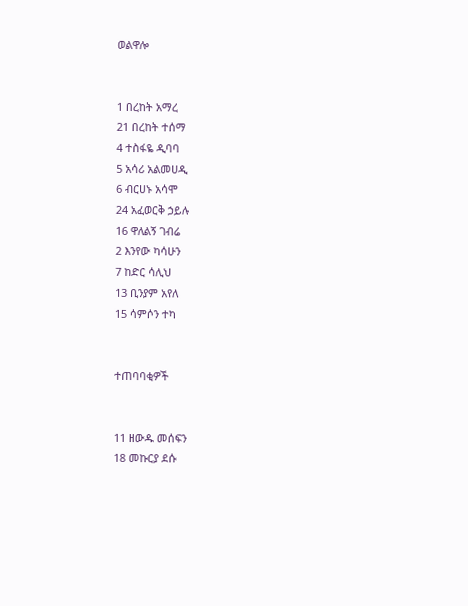ወልዋሎ


1 በረከት አማረ
21 በረከት ተሰማ
4 ተስፋዬ ዲባባ
5 አሳሪ አልመሀዲ
6 ብርሀኑ አሳሞ
24 አፈወርቅ ኃይሉ
16 ዋለልኝ ገብሬ
2 እንየው ካሳሁን
7 ከድር ሳሊህ
13 ቢንያም አየለ
15 ሳምሶን ተካ


ተጠባባቂዎች


11 ዘውዱ መሰፍን
18 መኩርያ ደሱ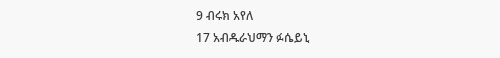9 ብሩክ አየለ
17 አብዱራህማን ፉሴይኒ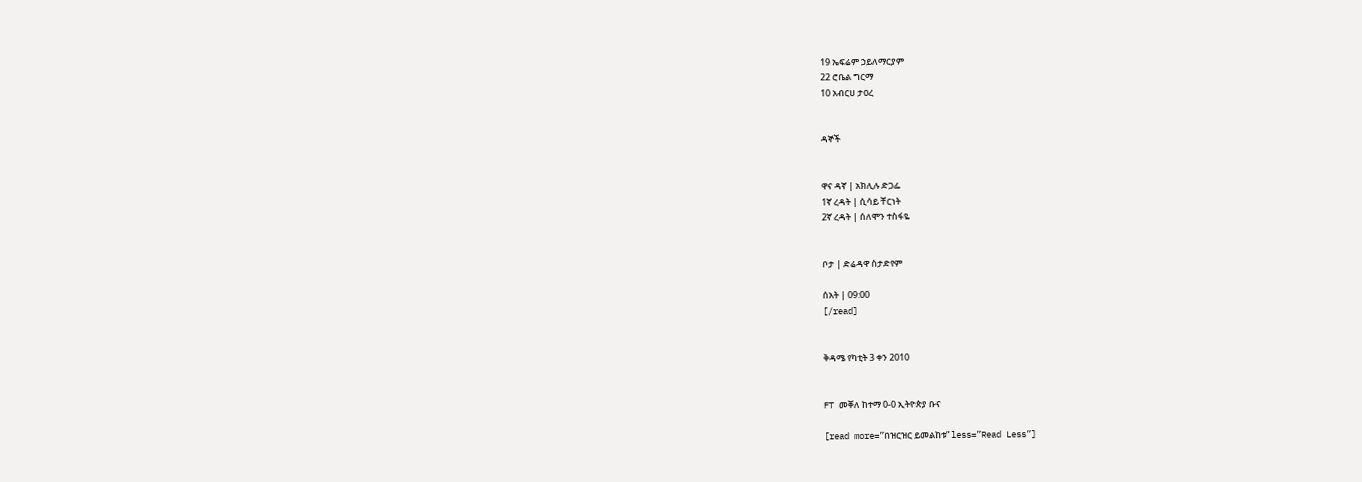19 ኤፍሬም ኃይለማርያም
22 ሮቤል ግርማ
10 አብርሀ ታዐረ


ዳኞች


ዋና ዳኛ | አክሊሉ ድጋፌ
1ኛ ረዳት | ሲሳይ ቸርነት
2ኛ ረዳት | ሰለሞን ተስፋዬ


ቦታ | ድሬዳዋ ስታድየም

ሰአት | 09:00
[/read]


ቅዳሜ የካቲት 3 ቀን 2010


FT መቐለ ከተማ 0-0 ኢትዮጵያ ቡና

[read more=”በዝርዝር ይመልከቱ” less=”Read Less”]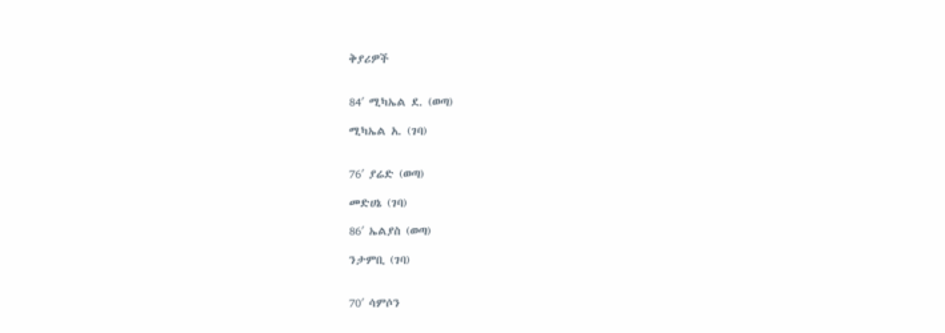ቅያሪዎች


84′ ሚካኤል ደ. (ወጣ)

ሚካኤል አ. (ገባ)


76′ ያሬድ (ወጣ)

መድሀኔ (ገባ)

86′ ኤልያስ (ወጣ)

ንታምቢ (ገባ)


70′ ሳምሶን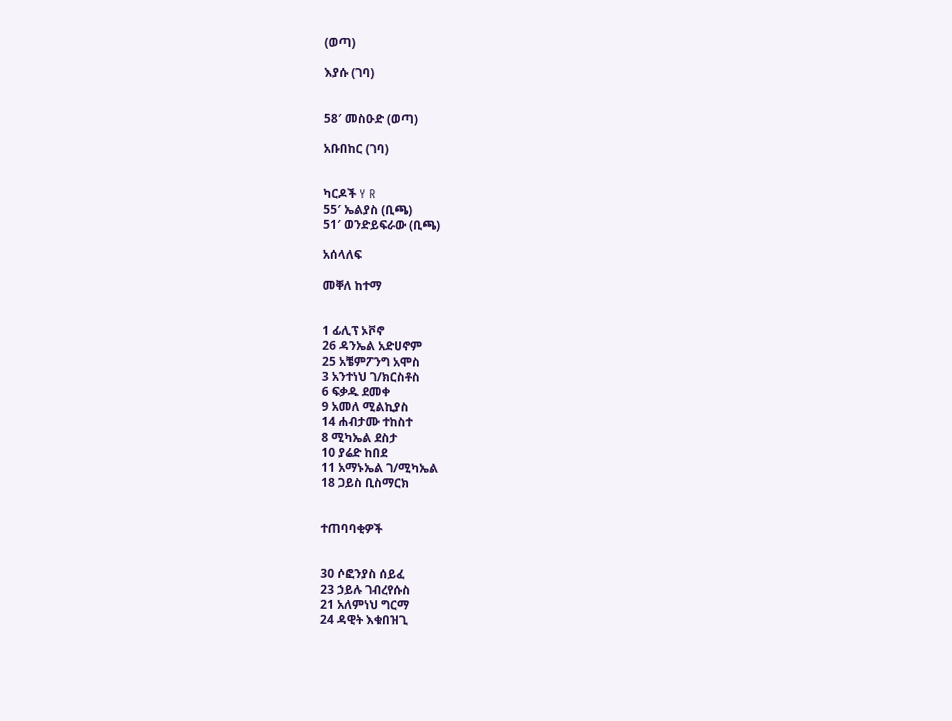(ወጣ)

እያሱ (ገባ)


58′ መስዑድ (ወጣ)

አቡበከር (ገባ)


ካርዶች Y R
55′ ኤልያስ (ቢጫ)
51′ ወንድይፍራው (ቢጫ)

አሰላለፍ

መቐለ ከተማ


1 ፊሊፕ ኦቮኖ
26 ዳንኤል አድሀኖም
25 አቼምፖንግ አሞስ
3 አንተነህ ገ/ክርስቶስ
6 ፍቃዱ ደመቀ
9 አመለ ሚልኪያስ
14 ሐብታሙ ተከስተ
8 ሚካኤል ደስታ
10 ያሬድ ከበደ
11 አማኑኤል ገ/ሚካኤል
18 ጋይስ ቢስማርክ


ተጠባባቂዎች


30 ሶፎንያስ ሰይፈ
23 ኃይሉ ገብረየሱስ
21 አለምነህ ግርማ
24 ዳዊት እቁበዝጊ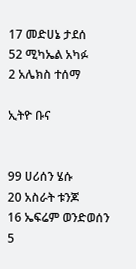17 መድሀኔ ታደሰ
52 ሚካኤል አካፉ
2 አሌክስ ተሰማ

ኢትዮ ቡና


99 ሀሪሰን ሄሱ
20 አስራት ቱንጆ
16 ኤፍሬም ወንድወሰን
5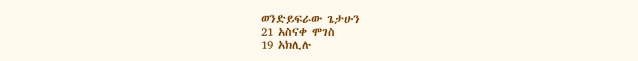ወንድይፍራው ጌታሁን
21 አስናቀ ሞገስ
19 አክሊሉ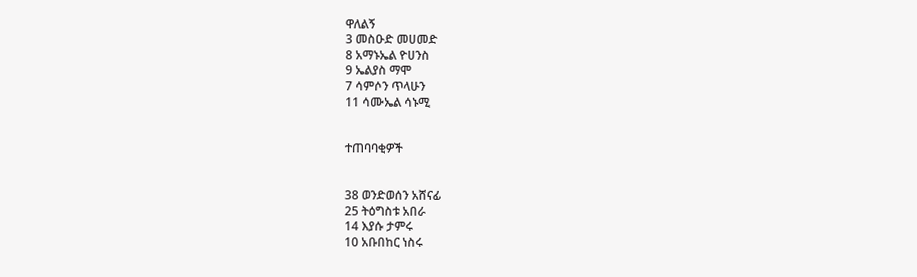ዋለልኝ
3 መስዑድ መሀመድ
8 አማኑኤል ዮሀንስ
9 ኤልያስ ማሞ
7 ሳምሶን ጥላሁን
11 ሳሙኤል ሳኑሚ


ተጠባባቂዎች


38 ወንድወሰን አሸናፊ
25 ትዕግስቱ አበራ
14 እያሱ ታምሩ
10 አቡበከር ነስሩ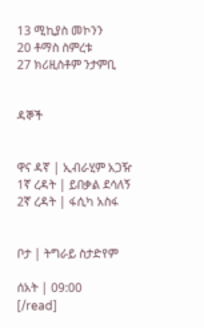13 ሚኪያስ መኮንን
20 ቶማስ ስምረቱ
27 ክሪዚስቶም ንታምቢ


ዳኞች


ዋና ዳኛ | ኢብራሂም አጋዥ
1ኛ ረዳት | ይበቃል ደሳለኝ
2ኛ ረዳት | ፋሲካ አስፋ


ቦታ | ትግራይ ስታድየም

ሰአት | 09:00
[/read]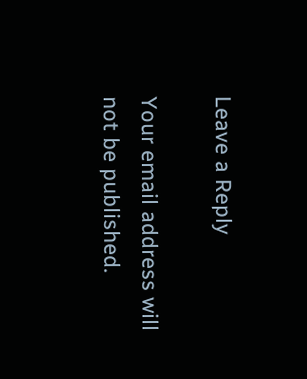Leave a Reply

Your email address will not be published.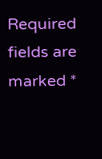Required fields are marked *